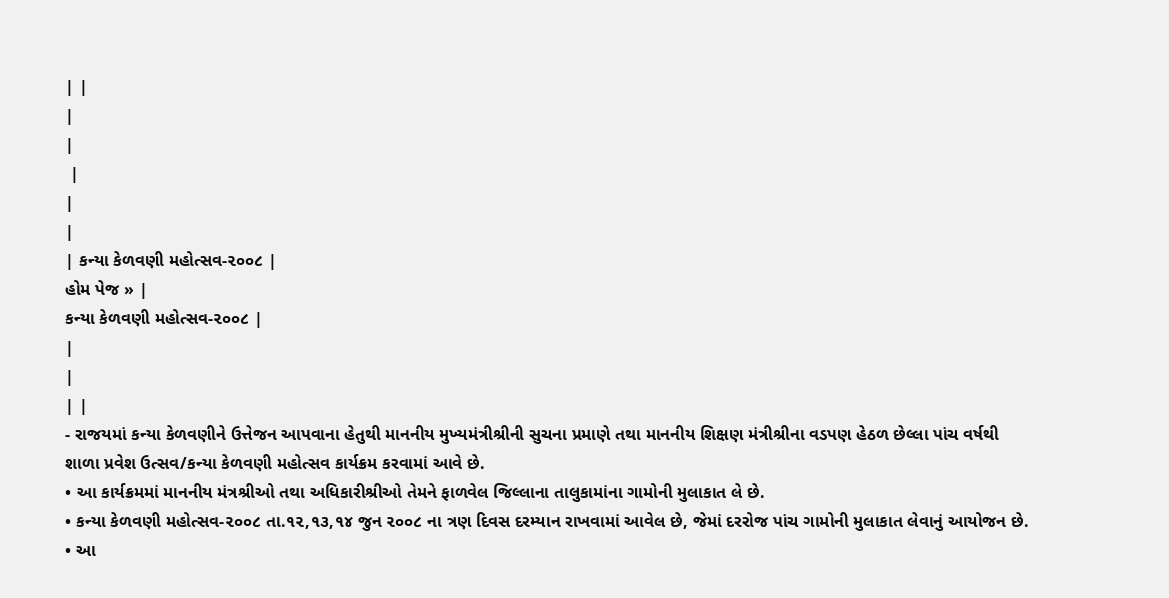| |
|
|
 |
|
|
| કન્યા કેળવણી મહોત્સવ-૨૦૦૮ |
હોમ પેજ » |
કન્યા કેળવણી મહોત્સવ-૨૦૦૮ |
|
|
| |
- રાજયમાં કન્યા કેળવણીને ઉત્તેજન આપવાના હેતુથી માનનીય મુખ્યમંત્રીશ્રીની સુચના પ્રમાણે તથા માનનીય શિક્ષણ મંત્રીશ્રીના વડપણ હેઠળ છેલ્લા પાંચ વર્ષથી શાળા પ્રવેશ ઉત્સવ/કન્યા કેળવણી મહોત્સવ કાર્યક્રમ કરવામાં આવે છે.
• આ કાર્યક્રમમાં માનનીય મંત્રશ્રીઓ તથા અધિકારીશ્રીઓ તેમને ફાળવેલ જિલ્લાના તાલુકામાંના ગામોની મુલાકાત લે છે.
• કન્યા કેળવણી મહોત્સવ-૨૦૦૮ તા.૧૨,૧૩,૧૪ જુન ૨૦૦૮ ના ત્રણ દિવસ દરમ્યાન રાખવામાં આવેલ છે, જેમાં દરરોજ પાંચ ગામોની મુલાકાત લેવાનું આયોજન છે.
• આ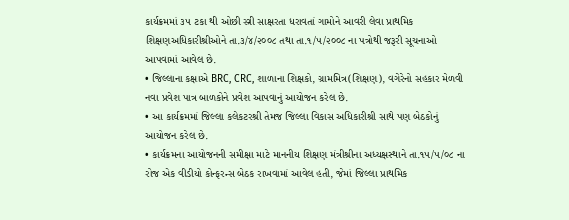કાર્યક્રમમાં ૩૫ ટકા થી ઓછી સ્ત્રી સાક્ષરતા ધરાવતાં ગામોને આવરી લેવા પ્રાથમિક શિક્ષણઅધિકારીશ્રીઓને તા.૩/૪/૨૦૦૮ તથા તા.૧/૫/૨૦૦૮ ના પત્રોથી જરૂરી સૂચનાઓ આપવામાં આવેલ છે.
• જિલ્લાના કક્ષાએ BRC, CRC, શાળાના શિક્ષકો, ગ્રામમિત્ર(શિક્ષણ), વગેરેનો સહકાર મેળવી નવા પ્રવેશ પાત્ર બાળકોને પ્રવેશ આપવાનું આયોજન કરેલ છે.
• આ કાર્યક્રમમાં જિલ્લા કલેકટરશ્રી તેમજ જિલ્લા વિકાસ અધિકારીશ્રી સાથે પણ બેઠકોનું આયોજન કરેલ છે.
• કાર્યક્રમના આયોજનની સમીક્ષા માટે માનનીય શિક્ષણ મંત્રીશ્રીના અધ્યક્ષસ્થાને તા.૧૫/૫/૦૮ ના રોજ એક વીડીયો કોન્ફરન્સ બેઠક રાખવામાં આવેલ હતી, જેમાં જિલ્લા પ્રાથમિક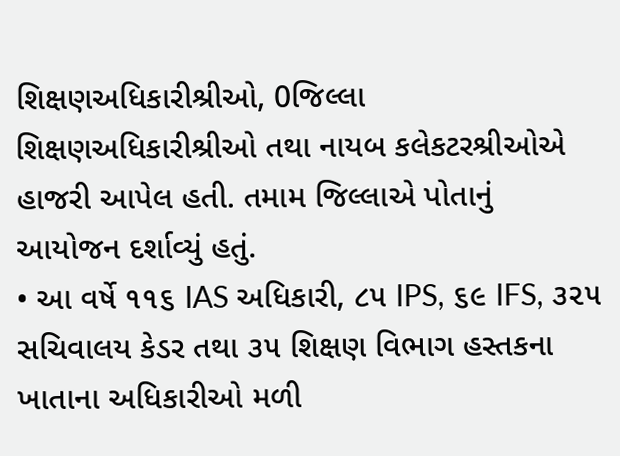શિક્ષણઅધિકારીશ્રીઓ, 0જિલ્લા શિક્ષણઅધિકારીશ્રીઓ તથા નાયબ કલેકટરશ્રીઓએ હાજરી આપેલ હતી. તમામ જિલ્લાએ પોતાનું આયોજન દર્શાવ્યું હતું.
• આ વર્ષે ૧૧૬ IAS અધિકારી, ૮૫ IPS, ૬૯ IFS, ૩૨૫ સચિવાલય કેડર તથા ૩૫ શિક્ષણ વિભાગ હસ્તકના ખાતાના અધિકારીઓ મળી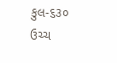કુલ-૬૩૦ ઉચ્ચ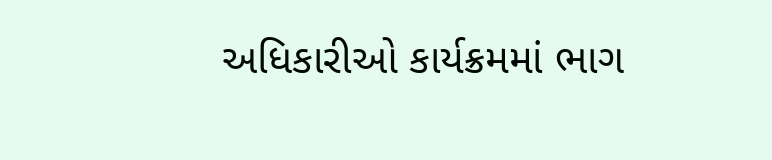અધિકારીઓ કાર્યક્રમમાં ભાગ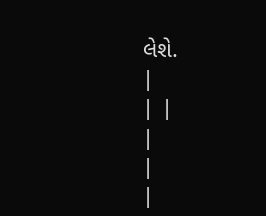લેશે.
|
| |
|
|
|